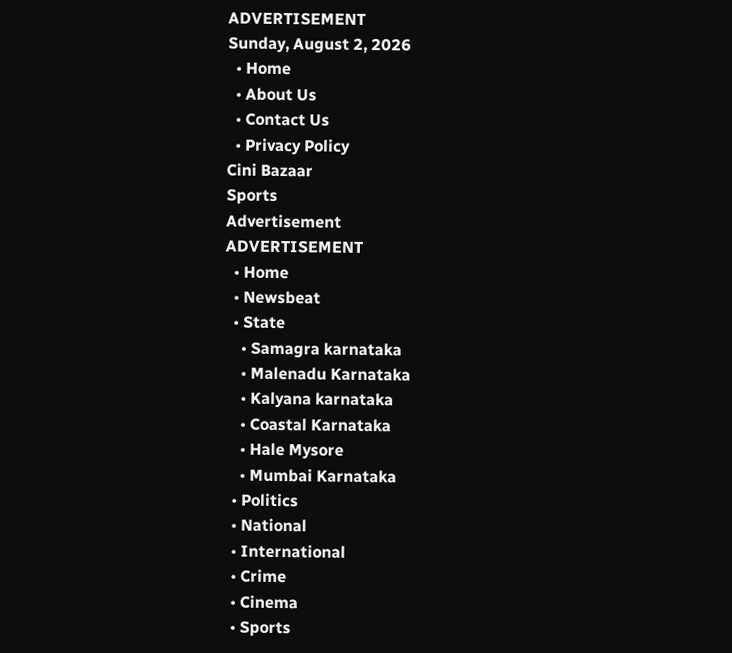ADVERTISEMENT
Sunday, August 2, 2026
  • Home
  • About Us
  • Contact Us
  • Privacy Policy
Cini Bazaar
Sports
Advertisement
ADVERTISEMENT
  • Home
  • Newsbeat
  • State
    • Samagra karnataka
    • Malenadu Karnataka
    • Kalyana karnataka
    • Coastal Karnataka
    • Hale Mysore
    • Mumbai Karnataka
  • Politics
  • National
  • International
  • Crime
  • Cinema
  • Sports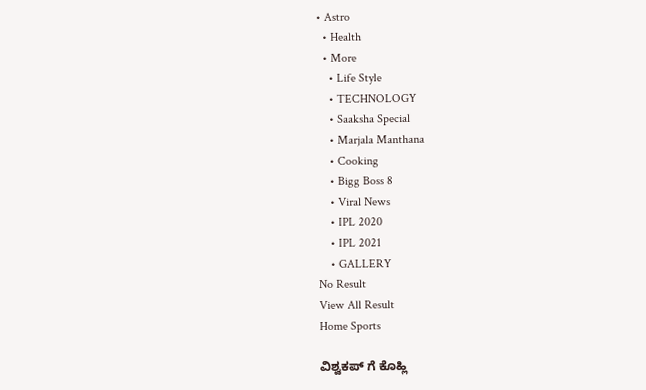• Astro
  • Health
  • More
    • Life Style
    • TECHNOLOGY
    • Saaksha Special
    • Marjala Manthana
    • Cooking
    • Bigg Boss 8
    • Viral News
    • IPL 2020
    • IPL 2021
    • GALLERY
No Result
View All Result
Home Sports

ವಿಶ್ವಕಪ್ ಗೆ ಕೊಹ್ಲಿ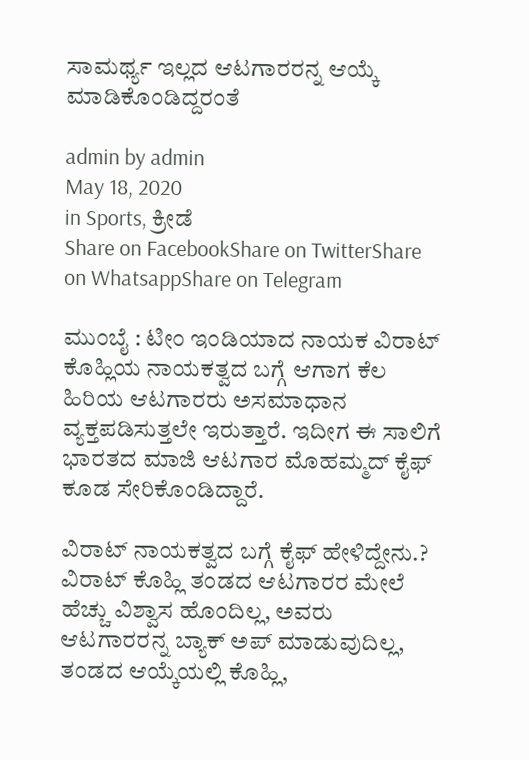ಸಾಮರ್ಥ್ಯ ಇಲ್ಲದ ಆಟಗಾರರನ್ನ ಆಯ್ಕೆ ಮಾಡಿಕೊಂಡಿದ್ದರಂತೆ

admin by admin
May 18, 2020
in Sports, ಕ್ರೀಡೆ
Share on FacebookShare on TwitterShare on WhatsappShare on Telegram

ಮುಂಬೈ : ಟೀಂ ಇಂಡಿಯಾದ ನಾಯಕ ವಿರಾಟ್ ಕೊಹ್ಲಿಯ ನಾಯಕತ್ವದ ಬಗ್ಗೆ ಆಗಾಗ ಕೆಲ ಹಿರಿಯ ಆಟಗಾರರು ಅಸಮಾಧಾನ ವ್ಯಕ್ತಪಡಿಸುತ್ತಲೇ ಇರುತ್ತಾರೆ. ಇದೀಗ ಈ ಸಾಲಿಗೆ ಭಾರತದ ಮಾಜಿ ಆಟಗಾರ ಮೊಹಮ್ಮದ್ ಕೈಫ್ ಕೂಡ ಸೇರಿಕೊಂಡಿದ್ದಾರೆ.

ವಿರಾಟ್ ನಾಯಕತ್ವದ ಬಗ್ಗೆ ಕೈಫ್ ಹೇಳಿದ್ದೇನು.?
ವಿರಾಟ್ ಕೊಹ್ಲಿ ತಂಡದ ಆಟಗಾರರ ಮೇಲೆ ಹೆಚ್ಚು ವಿಶ್ವಾಸ ಹೊಂದಿಲ್ಲ, ಅವರು ಆಟಗಾರರನ್ನ ಬ್ಯಾಕ್ ಅಪ್ ಮಾಡುವುದಿಲ್ಲ, ತಂಡದ ಆಯ್ಕೆಯಲ್ಲಿ ಕೊಹ್ಲಿ,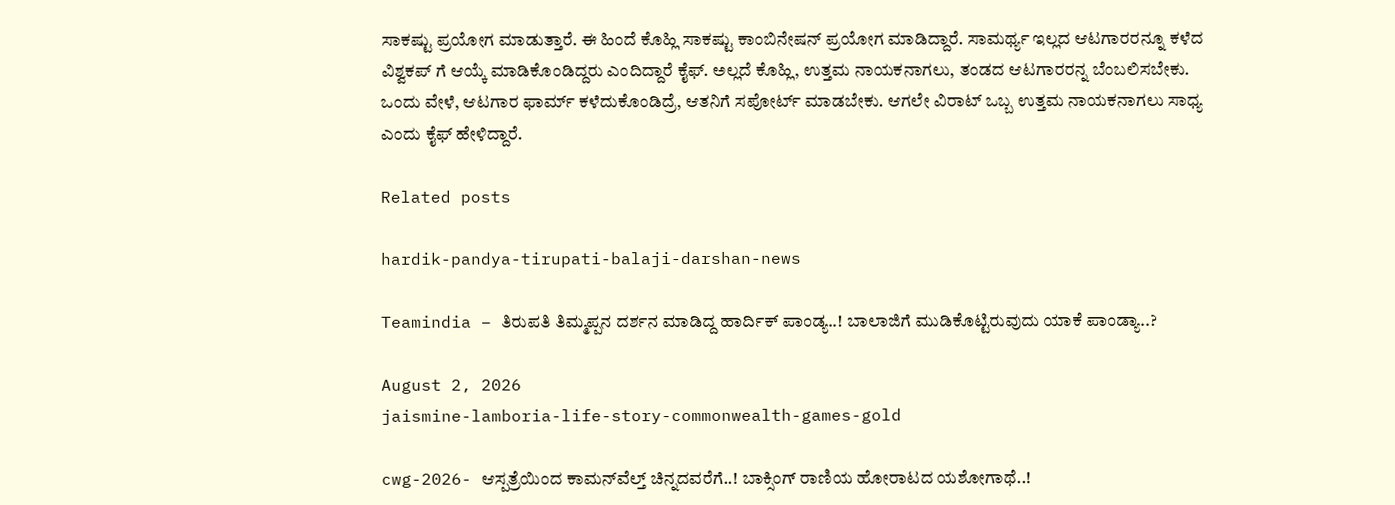ಸಾಕಷ್ಟು ಪ್ರಯೋಗ ಮಾಡುತ್ತಾರೆ. ಈ ಹಿಂದೆ ಕೊಹ್ಲಿ ಸಾಕಷ್ಟು ಕಾಂಬಿನೇಷನ್ ಪ್ರಯೋಗ ಮಾಡಿದ್ದಾರೆ. ಸಾಮರ್ಥ್ಯ ಇಲ್ಲದ ಆಟಗಾರರನ್ನೂ ಕಳೆದ ವಿಶ್ವಕಪ್ ಗೆ ಆಯ್ಕೆ ಮಾಡಿಕೊಂಡಿದ್ದರು ಎಂದಿದ್ದಾರೆ ಕೈಫ್. ಅಲ್ಲದೆ ಕೊಹ್ಲಿ, ಉತ್ತಮ ನಾಯಕನಾಗಲು, ತಂಡದ ಆಟಗಾರರನ್ನ ಬೆಂಬಲಿಸಬೇಕು. ಒಂದು ವೇಳೆ, ಆಟಗಾರ ಫಾರ್ಮ್ ಕಳೆದುಕೊಂಡಿದ್ರೆ, ಆತನಿಗೆ ಸಪೋರ್ಟ್ ಮಾಡಬೇಕು. ಆಗಲೇ ವಿರಾಟ್ ಒಬ್ಬ ಉತ್ತಮ ನಾಯಕನಾಗಲು ಸಾಧ್ಯ ಎಂದು ಕೈಫ್ ಹೇಳಿದ್ದಾರೆ.

Related posts

hardik-pandya-tirupati-balaji-darshan-news

Teamindia – ತಿರುಪತಿ ತಿಮ್ಮಪ್ಪನ ದರ್ಶನ ಮಾಡಿದ್ದ ಹಾರ್ದಿಕ್ ಪಾಂಡ್ಯ..! ಬಾಲಾಜಿಗೆ ಮುಡಿಕೊಟ್ಟಿರುವುದು ಯಾಕೆ ಪಾಂಡ್ಯಾ..?

August 2, 2026
jaismine-lamboria-life-story-commonwealth-games-gold

cwg-2026- ಆಸ್ಪತ್ರೆಯಿಂದ ಕಾಮನ್‌ವೆಲ್ತ್ ಚಿನ್ನದವರೆಗೆ..! ಬಾಕ್ಸಿಂಗ್ ರಾಣಿಯ ಹೋರಾಟದ ಯಶೋಗಾಥೆ..!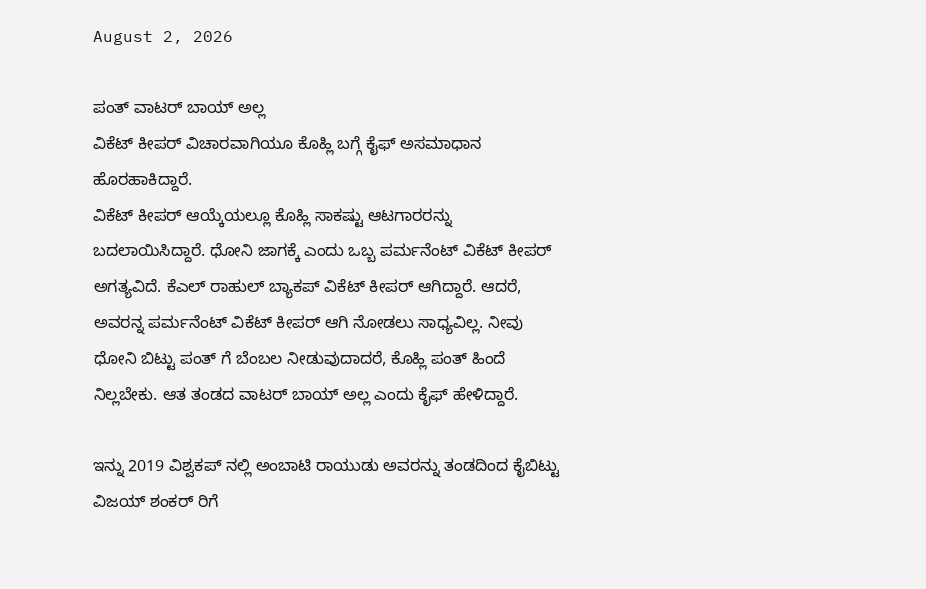August 2, 2026

ಪಂತ್ ವಾಟರ್ ಬಾಯ್ ಅಲ್ಲ
ವಿಕೆಟ್ ಕೀಪರ್ ವಿಚಾರವಾಗಿಯೂ ಕೊಹ್ಲಿ ಬಗ್ಗೆ ಕೈಫ್ ಅಸಮಾಧಾನ ಹೊರಹಾಕಿದ್ದಾರೆ.
ವಿಕೆಟ್ ಕೀಪರ್ ಆಯ್ಕೆಯಲ್ಲೂ ಕೊಹ್ಲಿ ಸಾಕಷ್ಟು ಆಟಗಾರರನ್ನು ಬದಲಾಯಿಸಿದ್ದಾರೆ. ಧೋನಿ ಜಾಗಕ್ಕೆ ಎಂದು ಒಬ್ಬ ಪರ್ಮನೆಂಟ್ ವಿಕೆಟ್ ಕೀಪರ್ ಅಗತ್ಯವಿದೆ. ಕೆಎಲ್ ರಾಹುಲ್ ಬ್ಯಾಕಪ್ ವಿಕೆಟ್ ಕೀಪರ್ ಆಗಿದ್ದಾರೆ. ಆದರೆ, ಅವರನ್ನ ಪರ್ಮನೆಂಟ್ ವಿಕೆಟ್ ಕೀಪರ್ ಆಗಿ ನೋಡಲು ಸಾಧ್ಯವಿಲ್ಲ. ನೀವು ಧೋನಿ ಬಿಟ್ಟು ಪಂತ್ ಗೆ ಬೆಂಬಲ ನೀಡುವುದಾದರೆ, ಕೊಹ್ಲಿ ಪಂತ್ ಹಿಂದೆ ನಿಲ್ಲಬೇಕು. ಆತ ತಂಡದ ವಾಟರ್ ಬಾಯ್ ಅಲ್ಲ ಎಂದು ಕೈಫ್ ಹೇಳಿದ್ದಾರೆ.

ಇನ್ನು 2019 ವಿಶ್ವಕಪ್ ನಲ್ಲಿ ಅಂಬಾಟಿ ರಾಯುಡು ಅವರನ್ನು ತಂಡದಿಂದ ಕೈಬಿಟ್ಟು ವಿಜಯ್ ಶಂಕರ್ ರಿಗೆ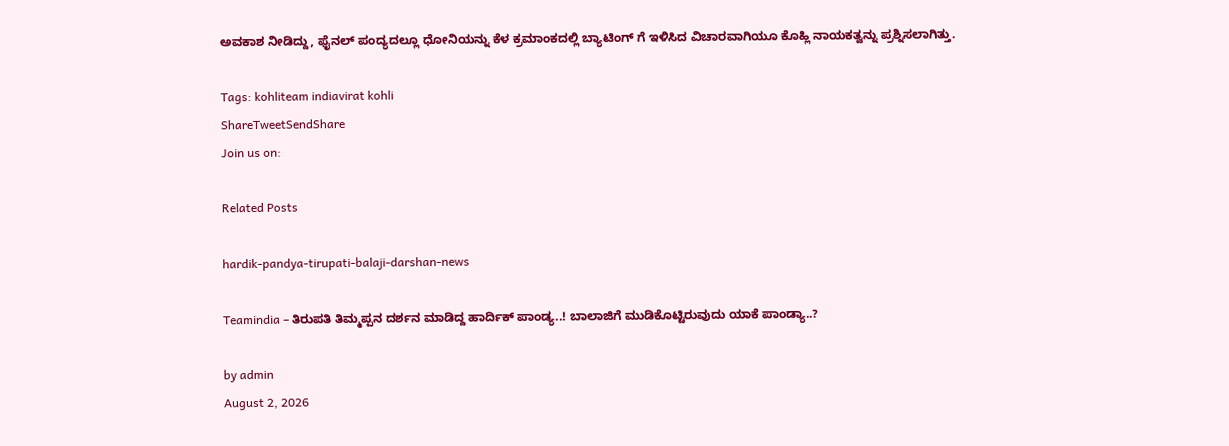ಅವಕಾಶ ನೀಡಿದ್ದು, ಫೈನಲ್ ಪಂದ್ಯದಲ್ಲೂ ಧೋನಿಯನ್ನು ಕೆಳ ಕ್ರಮಾಂಕದಲ್ಲಿ ಬ್ಯಾಟಿಂಗ್ ಗೆ ಇಳಿಸಿದ ವಿಚಾರವಾಗಿಯೂ ಕೊಹ್ಲಿ ನಾಯಕತ್ವನ್ನು ಪ್ರಶ್ನಿಸಲಾಗಿತ್ತು.

Tags: kohliteam indiavirat kohli
ShareTweetSendShare
Join us on:

Related Posts

hardik-pandya-tirupati-balaji-darshan-news

Teamindia – ತಿರುಪತಿ ತಿಮ್ಮಪ್ಪನ ದರ್ಶನ ಮಾಡಿದ್ದ ಹಾರ್ದಿಕ್ ಪಾಂಡ್ಯ..! ಬಾಲಾಜಿಗೆ ಮುಡಿಕೊಟ್ಟಿರುವುದು ಯಾಕೆ ಪಾಂಡ್ಯಾ..?

by admin
August 2, 2026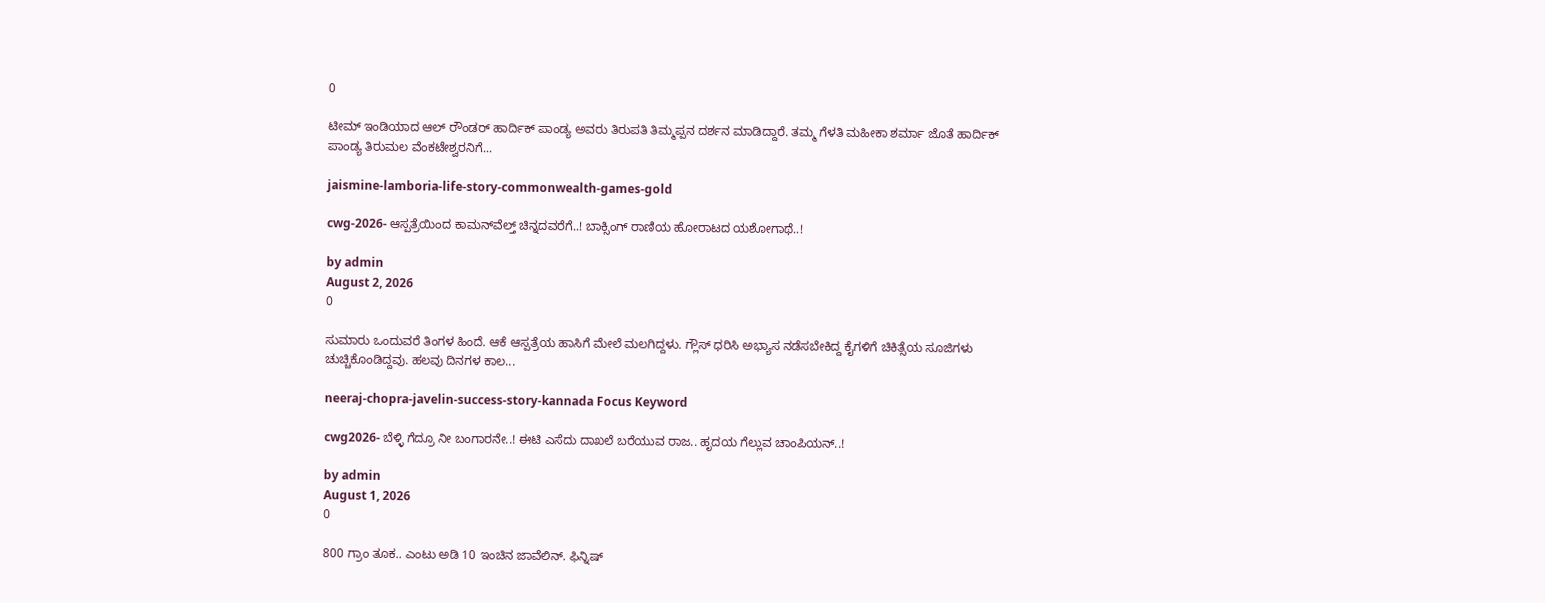0

ಟೀಮ್ ಇಂಡಿಯಾದ ಆಲ್ ರೌಂಡರ್ ಹಾರ್ದಿಕ್ ಪಾಂಡ್ಯ ಅವರು ತಿರುಪತಿ ತಿಮ್ಮಪ್ಪನ ದರ್ಶನ ಮಾಡಿದ್ದಾರೆ. ತಮ್ಮ ಗೆಳತಿ ಮಹೀಕಾ ಶರ್ಮಾ ಜೊತೆ ಹಾರ್ದಿಕ್ ಪಾಂಡ್ಯ ತಿರುಮಲ ವೆಂಕಟೇಶ್ವರನಿಗೆ...

jaismine-lamboria-life-story-commonwealth-games-gold

cwg-2026- ಆಸ್ಪತ್ರೆಯಿಂದ ಕಾಮನ್‌ವೆಲ್ತ್ ಚಿನ್ನದವರೆಗೆ..! ಬಾಕ್ಸಿಂಗ್ ರಾಣಿಯ ಹೋರಾಟದ ಯಶೋಗಾಥೆ..!

by admin
August 2, 2026
0

ಸುಮಾರು ಒಂದುವರೆ ತಿಂಗಳ ಹಿಂದೆ. ಆಕೆ ಆಸ್ಪತ್ರೆಯ ಹಾಸಿಗೆ ಮೇಲೆ ಮಲಗಿದ್ದಳು. ಗ್ಲೌಸ್ ಧರಿಸಿ ಅಭ್ಯಾಸ ನಡೆಸಬೇಕಿದ್ದ ಕೈಗಳಿಗೆ ಚಿಕಿತ್ಸೆಯ ಸೂಜಿಗಳು ಚುಚ್ಚಿಕೊಂಡಿದ್ದವು. ಹಲವು ದಿನಗಳ ಕಾಲ...

neeraj-chopra-javelin-success-story-kannada Focus Keyword

cwg2026- ಬೆಳ್ಳಿ ಗೆದ್ರೂ ನೀ ಬಂಗಾರನೇ..! ಈಟಿ ಎಸೆದು ದಾಖಲೆ ಬರೆಯುವ ರಾಜ.. ಹೃದಯ ಗೆಲ್ಲುವ ಚಾಂಪಿಯನ್..!

by admin
August 1, 2026
0

800 ಗ್ರಾಂ ತೂಕ.. ಎಂಟು ಅಡಿ 10 ಇಂಚಿನ ಜಾವೆಲಿನ್. ಫಿನ್ನಿಷ್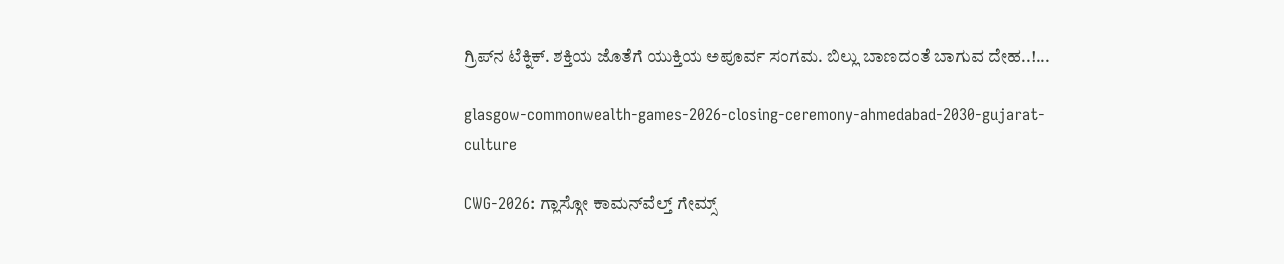ಗ್ರಿಪ್‍ನ ಟೆಕ್ನಿಕ್. ಶಕ್ತಿಯ ಜೊತೆಗೆ ಯುಕ್ತಿಯ ಅಪೂರ್ವ ಸಂಗಮ. ಬಿಲ್ಲು ಬಾಣದಂತೆ ಬಾಗುವ ದೇಹ..!...

glasgow-commonwealth-games-2026-closing-ceremony-ahmedabad-2030-gujarat-culture

CWG-2026: ಗ್ಲಾಸ್ಗೋ ಕಾಮನ್‍ವೆಲ್ತ್ ಗೇಮ್ಸ್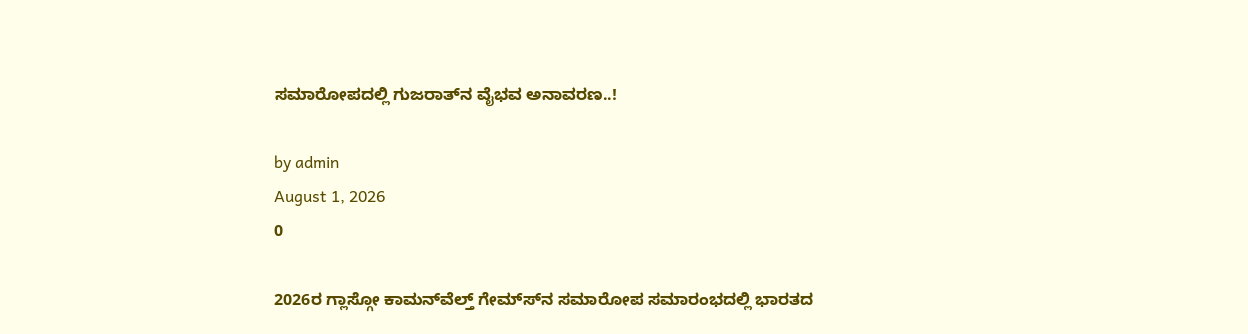ಸಮಾರೋಪದಲ್ಲಿ ಗುಜರಾತ್‍ನ ವೈಭವ ಅನಾವರಣ..!

by admin
August 1, 2026
0

2026ರ ಗ್ಲಾಸ್ಗೋ ಕಾಮನ್‍ವೆಲ್ತ್ ಗೇಮ್ಸ್‍ನ ಸಮಾರೋಪ ಸಮಾರಂಭದಲ್ಲಿ ಭಾರತದ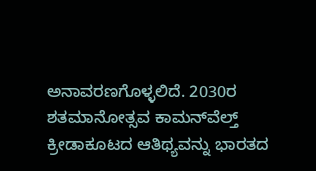ಅನಾವರಣಗೊಳ್ಳಲಿದೆ. 2030ರ ಶತಮಾನೋತ್ಸವ ಕಾಮನ್‍ವೆಲ್ತ್ ಕ್ರೀಡಾಕೂಟದ ಆತಿಥ್ಯವನ್ನು ಭಾರತದ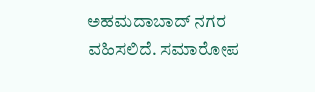ಅಹಮದಾಬಾದ್ ನಗರ ವಹಿಸಲಿದೆ. ಸಮಾರೋಪ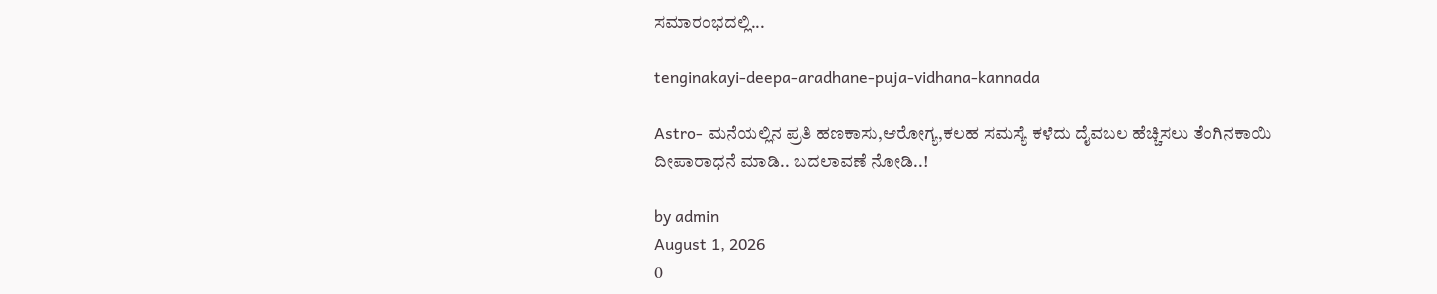ಸಮಾರಂಭದಲ್ಲಿ...

tenginakayi-deepa-aradhane-puja-vidhana-kannada

Astro- ಮನೆಯಲ್ಲಿನ ಪ್ರತಿ ಹಣಕಾಸು,ಆರೋಗ್ಯ,ಕಲಹ ಸಮಸ್ಯೆ ಕಳೆದು ದೈವಬಲ ಹೆಚ್ಚಿಸಲು ತೆಂಗಿನಕಾಯಿ ದೀಪಾರಾಧನೆ ಮಾಡಿ.. ಬದಲಾವಣೆ ನೋಡಿ..!

by admin
August 1, 2026
0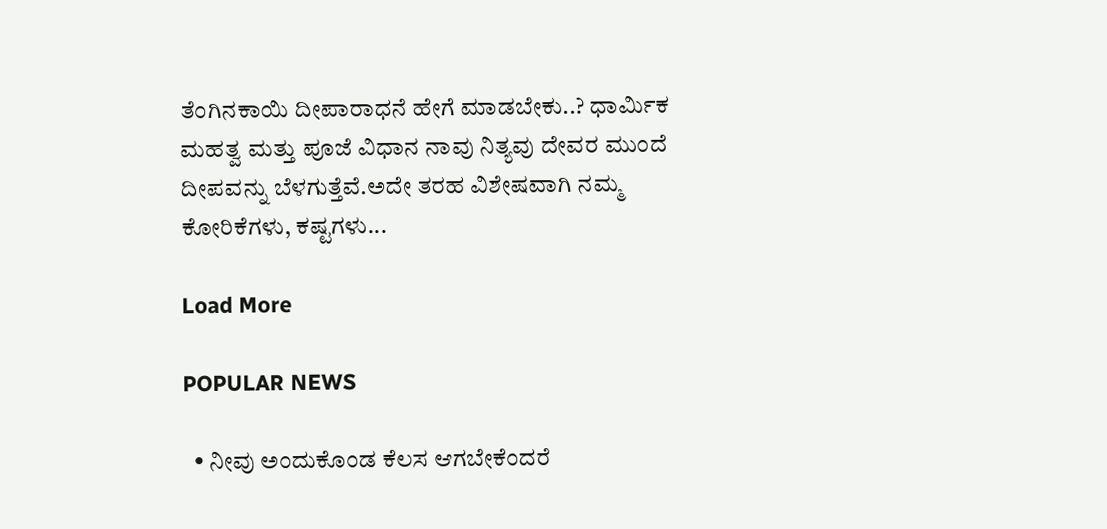ತೆಂಗಿನಕಾಯಿ ದೀಪಾರಾಧನೆ ಹೇಗೆ ಮಾಡಬೇಕು..? ಧಾರ್ಮಿಕ ಮಹತ್ವ ಮತ್ತು ಪೂಜೆ ವಿಧಾನ ನಾವು ನಿತ್ಯವು ದೇವರ ಮುಂದೆ ದೀಪವನ್ನು ಬೆಳಗುತ್ತೆವೆ.ಅದೇ ತರಹ ವಿಶೇಷವಾಗಿ ನಮ್ಮ ಕೋರಿಕೆಗಳು, ಕಷ್ಟಗಳು...

Load More

POPULAR NEWS

  • ನೀವು ಅಂದುಕೊಂಡ ಕೆಲಸ ಆಗಬೇಕೆಂದರೆ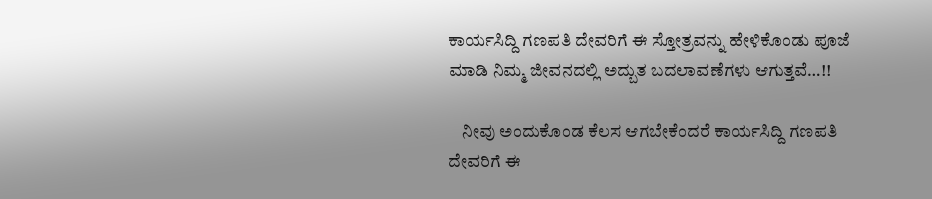ಕಾರ್ಯಸಿದ್ದಿ ಗಣಪತಿ ದೇವರಿಗೆ ಈ ಸ್ತೋತ್ರವನ್ನು ಹೇಳಿಕೊಂಡು ಪೂಜೆ ಮಾಡಿ ನಿಮ್ಮ ಜೀವನದಲ್ಲಿ ಅದ್ಬುತ ಬದಲಾವಣೆಗಳು ಆಗುತ್ತವೆ…!!

    ನೀವು ಅಂದುಕೊಂಡ ಕೆಲಸ ಆಗಬೇಕೆಂದರೆ ಕಾರ್ಯಸಿದ್ದಿ ಗಣಪತಿ ದೇವರಿಗೆ ಈ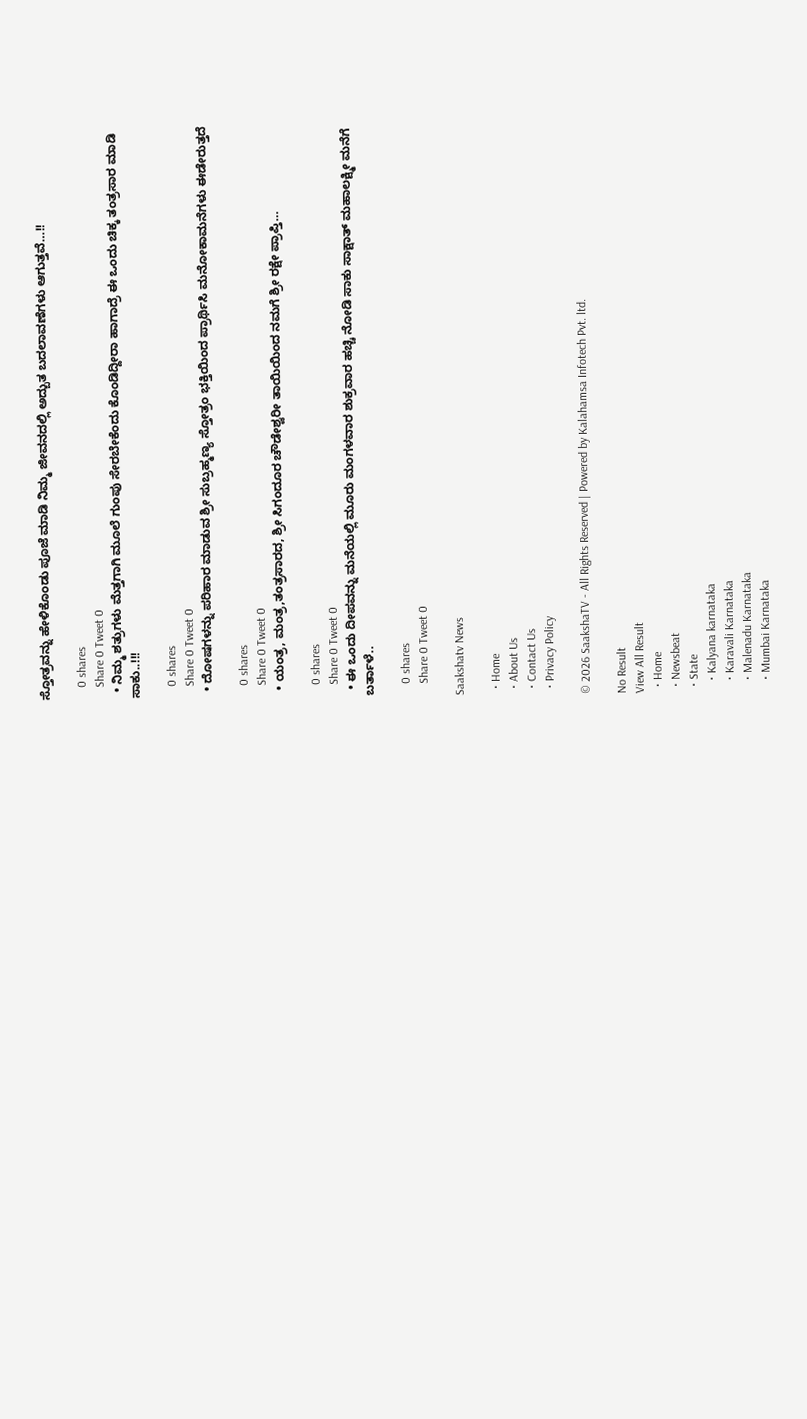ಸ್ತೋತ್ರವನ್ನು ಹೇಳಿಕೊಂಡು ಪೂಜೆ ಮಾಡಿ ನಿಮ್ಮ ಜೀವನದಲ್ಲಿ ಅದ್ಬುತ ಬದಲಾವಣೆಗಳು ಆಗುತ್ತವೆ…!!

    0 shares
    Share 0 Tweet 0
  • ನಿಮ್ಮ ಶತ್ರುಗಳು ಮೆತ್ತಗಾಗಿ ಮೂಲೆ ಗುಂಪು ಸೇರಬೇಕೆಂದು ಕೊಂಡಿದ್ದೀರಾ ಹಾಗಾದ್ರೆ ಈ ಒಂದು ಚಿಕ್ಕ ತಂತ್ರಸಾರ ಮಾಡಿ ಸಾಕು..!!!

    0 shares
    Share 0 Tweet 0
  • ದೋಷಗಳನ್ನು ಪರಿಹಾರ ಮಾಡುವ ಶ್ರೀ ಸುಬ್ರಹ್ಮಣ್ಯ ಸ್ತೋತ್ರಂ ಭಕ್ತಿಯಿಂದ ಪ್ರಾರ್ಥಿಸಿ ಮನೋಕಾಮನೆಗಳು ಈಡೇರುತ್ತದೆ

    0 shares
    Share 0 Tweet 0
  • ಯಂತ್ರ, ಮಂತ್ರ,ತಂತ್ರಸಾರದ, ಶ್ರೀ ಸಿಗಂದೂರ ಚೌಡೇಶ್ವರೀ ತಾಯಿಯಿಂದ ನಮಗೆ ಶ್ರೀ ರಕ್ಷೇ ಪ್ರಾಪ್ತಿ…

    0 shares
    Share 0 Tweet 0
  • ಈ ಒಂದು ದೀಪವನ್ನು ಮನೆಯಲ್ಲಿ ಮೂರು ಮಂಗಳವಾರ ಶುಕ್ರವಾರ ಹಚ್ಚಿ ನೋಡಿ ಸಾಕು ಸಾಕ್ಷಾತ್ ಮಹಾಲಕ್ಷ್ಮೀ ಮನೆಗೆ ಬರ್ತಾಳೆ..

    0 shares
    Share 0 Tweet 0

Saakshatv News

  • Home
  • About Us
  • Contact Us
  • Privacy Policy

© 2026 SaakshaTV - All Rights Reserved | Powered by Kalahamsa Infotech Pvt. ltd.

No Result
View All Result
  • Home
  • Newsbeat
  • State
    • Kalyana karnataka
    • Karavali Karnataka
    • Malenadu Karnataka
    • Mumbai Karnataka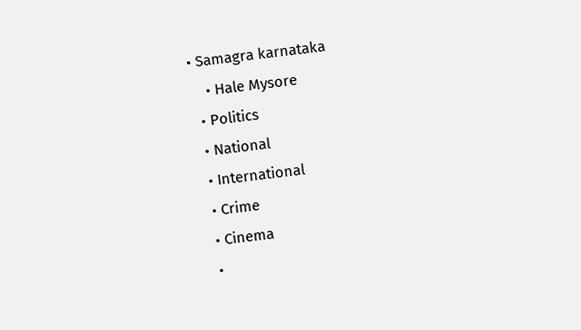• Samagra karnataka
    • Hale Mysore
  • Politics
  • National
  • International
  • Crime
  • Cinema
  •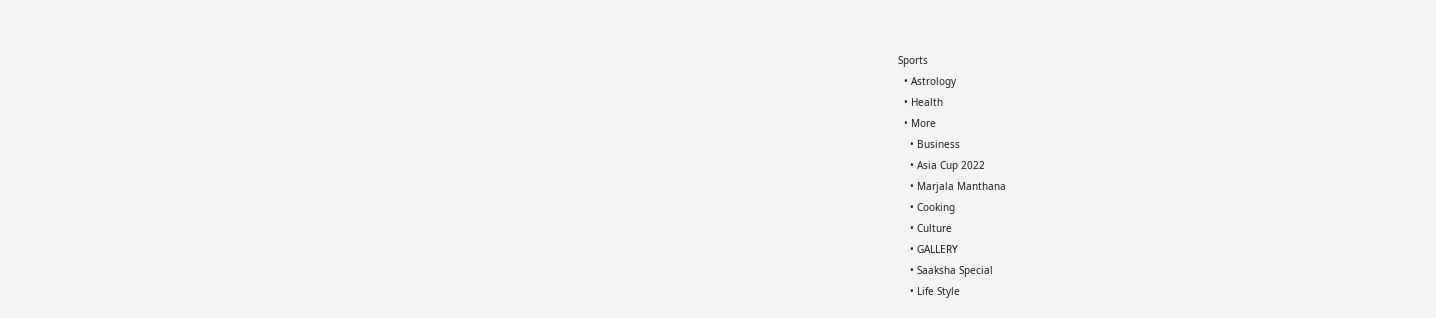Sports
  • Astrology
  • Health
  • More
    • Business
    • Asia Cup 2022
    • Marjala Manthana
    • Cooking
    • Culture
    • GALLERY
    • Saaksha Special
    • Life Style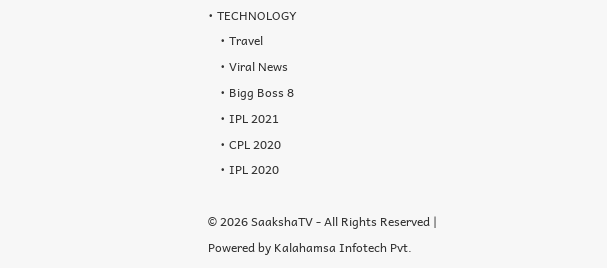• TECHNOLOGY
    • Travel
    • Viral News
    • Bigg Boss 8
    • IPL 2021
    • CPL 2020
    • IPL 2020

© 2026 SaakshaTV - All Rights Reserved | Powered by Kalahamsa Infotech Pvt.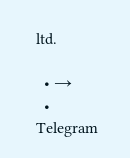ltd.

  • →
  • Telegram